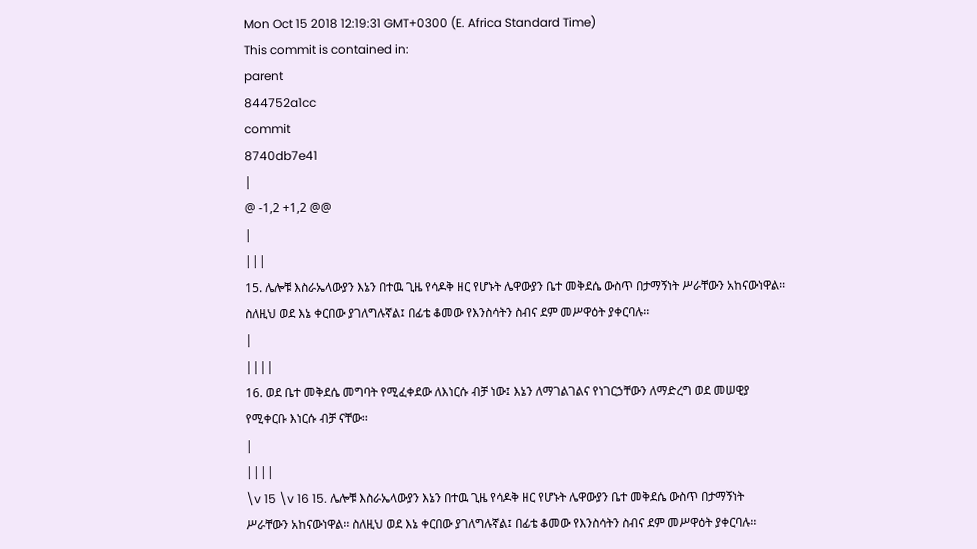Mon Oct 15 2018 12:19:31 GMT+0300 (E. Africa Standard Time)
This commit is contained in:
parent
844752a1cc
commit
8740db7e41
|
@ -1,2 +1,2 @@
|
|||
15. ሌሎቹ እስራኤላውያን እኔን በተዉ ጊዜ የሳዶቅ ዘር የሆኑት ሌዋውያን ቤተ መቅደሴ ውስጥ በታማኝነት ሥራቸውን አከናውነዋል፡፡ ስለዚህ ወደ እኔ ቀርበው ያገለግሉኛል፤ በፊቴ ቆመው የእንስሳትን ስብና ደም መሥዋዕት ያቀርባሉ፡፡
|
||||
16. ወደ ቤተ መቅደሴ መግባት የሚፈቀደው ለእነርሱ ብቻ ነው፤ እኔን ለማገልገልና የነገርኃቸውን ለማድረግ ወደ መሠዊያ የሚቀርቡ እነርሱ ብቻ ናቸው፡፡
|
||||
\v 15 \v 16 15. ሌሎቹ እስራኤላውያን እኔን በተዉ ጊዜ የሳዶቅ ዘር የሆኑት ሌዋውያን ቤተ መቅደሴ ውስጥ በታማኝነት ሥራቸውን አከናውነዋል፡፡ ስለዚህ ወደ እኔ ቀርበው ያገለግሉኛል፤ በፊቴ ቆመው የእንስሳትን ስብና ደም መሥዋዕት ያቀርባሉ፡፡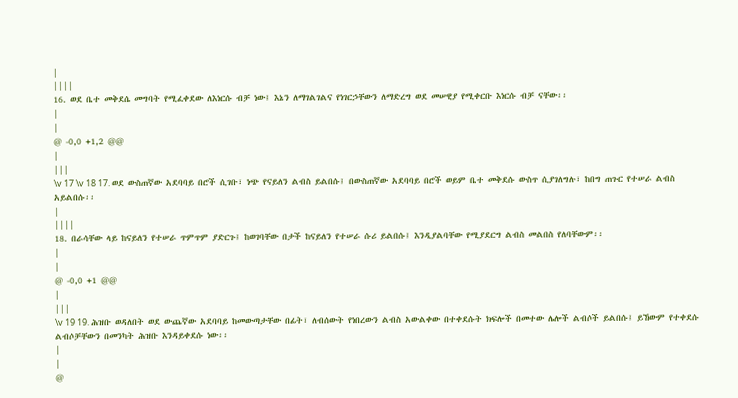|
||||
16. ወደ ቤተ መቅደሴ መግባት የሚፈቀደው ለእነርሱ ብቻ ነው፤ እኔን ለማገልገልና የነገርኃቸውን ለማድረግ ወደ መሠዊያ የሚቀርቡ እነርሱ ብቻ ናቸው፡፡
|
|
@ -0,0 +1,2 @@
|
|||
\v 17 \v 18 17. ወደ ውስጠኛው አደባባይ በሮች ሲገቡ፣ ነጭ የናይለን ልብስ ይልበሱ፤ በውስጠኛው አደባባይ በሮች ወይም ቤተ መቅደሱ ውስጥ ሲያገለግሉ፣ ከበግ ጠጉር የተሠራ ልብስ አይልበሱ፡፡
|
||||
18. በራሳቸው ላይ ከናይለን የተሠራ ጥምጥም ያድርጉ፤ ከወገባቸው በታች ከናይለን የተሠራ ሱሪ ይልበሱ፤ እንዲያልባቸው የሚያደርግ ልብስ መልበስ የለባቸውም፡፡
|
|
@ -0,0 +1 @@
|
|||
\v 19 19. ሕዝቡ ወዳለበት ወደ ውጨኛው አደባባይ ከመውጣታቸው በፊት፣ ለብሰውት የነበረውን ልብስ አውልቀው በተቀደሱት ክፍሎች በመተው ሌሎች ልብሶች ይልበሱ፤ ይኸውም የተቀደሱ ልብሶቻቸውን በመንካት ሕዝቡ እንዳይቀደሱ ነው፡፡
|
|
@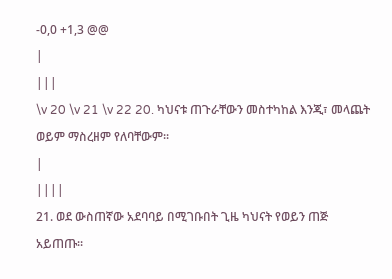-0,0 +1,3 @@
|
|||
\v 20 \v 21 \v 22 20. ካህናቱ ጠጉራቸውን መስተካከል እንጂ፣ መላጨት ወይም ማስረዘም የለባቸውም፡፡
|
||||
21. ወደ ውስጠኛው አደባባይ በሚገቡበት ጊዜ ካህናት የወይን ጠጅ አይጠጡ፡፡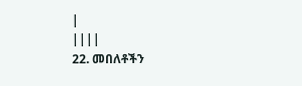|
||||
22. መበለቶችን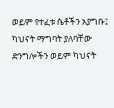ወይም የተፈቱ ሴቶችን አያግቡ፤ ካህናት ማግባት ያለባቸው ድንግሎችን ወይም ካህናት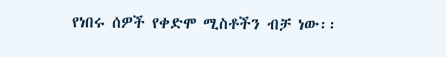የነበሩ ሰዎች የቀድሞ ሚስቶችን ብቻ ነው፡፡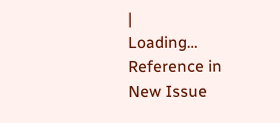|
Loading…
Reference in New Issue